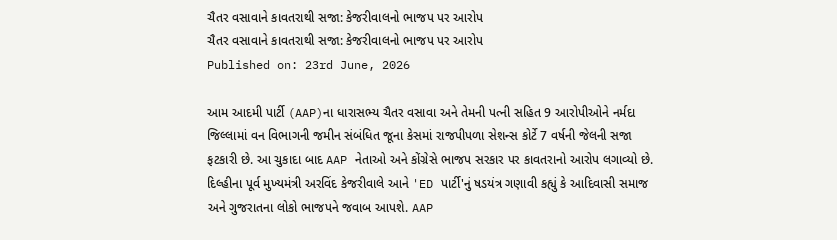ચૈતર વસાવાને કાવતરાથી સજા: કેજરીવાલનો ભાજપ પર આરોપ
ચૈતર વસાવાને કાવતરાથી સજા: કેજરીવાલનો ભાજપ પર આરોપ
Published on: 23rd June, 2026

આમ આદમી પાર્ટી (AAP)ના ધારાસભ્ય ચૈતર વસાવા અને તેમની પત્ની સહિત 9 આરોપીઓને નર્મદા જિલ્લામાં વન વિભાગની જમીન સંબંધિત જૂના કેસમાં રાજપીપળા સેશન્સ કોર્ટે 7 વર્ષની જેલની સજા ફટકારી છે. આ ચુકાદા બાદ AAP નેતાઓ અને કોંગ્રેસે ભાજપ સરકાર પર કાવતરાનો આરોપ લગાવ્યો છે. દિલ્હીના પૂર્વ મુખ્યમંત્રી અરવિંદ કેજરીવાલે આને 'ED પાર્ટી'નું ષડયંત્ર ગણાવી કહ્યું કે આદિવાસી સમાજ અને ગુજરાતના લોકો ભાજપને જવાબ આપશે. AAP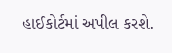હાઈકોર્ટમાં અપીલ કરશે.